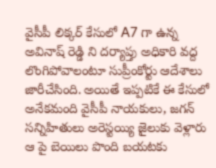వైసీపీ లిక్కర్ కేసులో A7 గా ఉన్న అవినాష్ రెడ్డి ని దర్యాప్తు అధికారి వద్ద లొంగిపోవాలంటూ సుప్రీంకోర్టు ఆదేశాలు జారీచేసింది. అయితే ఇప్పటికే ఈ కేసులో అనేకమంది వైసీపీ నాయకులు, జగన్ సన్నిహితులు అరెస్టయ్యి జైలుకు వెళ్లారు ఆ పై బెయిలు పొంది బయటకు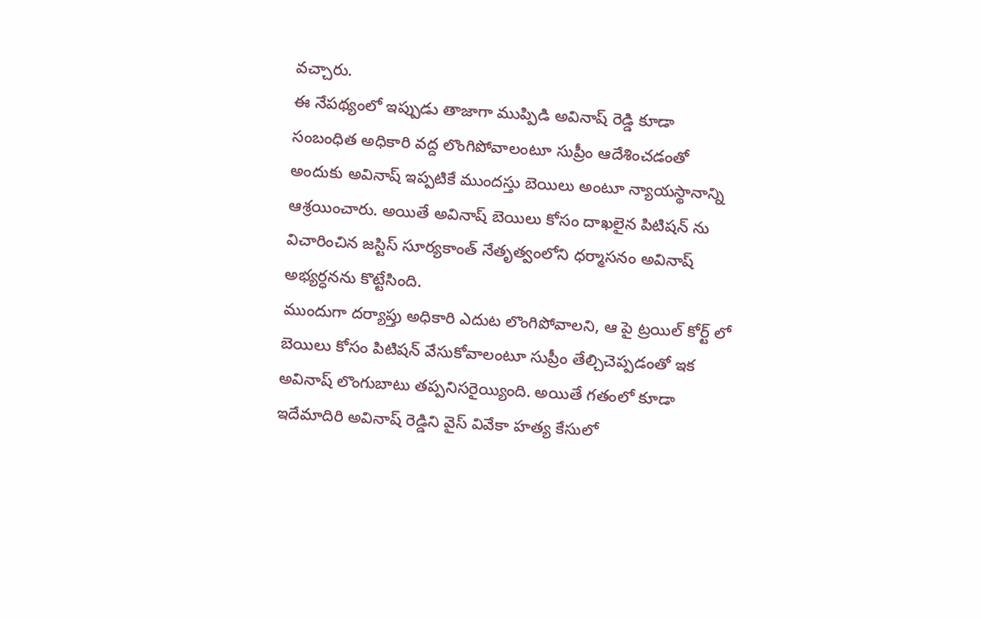వచ్చారు.
ఈ నేపథ్యంలో ఇప్పుడు తాజాగా ముప్పిడి అవినాష్ రెడ్డి కూడా సంబంధిత అధికారి వద్ద లొంగిపోవాలంటూ సుప్రీం ఆదేశించడంతో అందుకు అవినాష్ ఇప్పటికే ముందస్తు బెయిలు అంటూ న్యాయస్థానాన్ని ఆశ్రయించారు. అయితే అవినాష్ బెయిలు కోసం దాఖలైన పిటిషన్ ను విచారించిన జస్టిస్ సూర్యకాంత్ నేతృత్వంలోని ధర్మాసనం అవినాష్ అభ్యర్ధనను కొట్టేసింది.
ముందుగా దర్యాప్తు అధికారి ఎదుట లొంగిపోవాలని, ఆ పై ట్రయిల్ కోర్ట్ లో బెయిలు కోసం పిటిషన్ వేసుకోవాలంటూ సుప్రీం తేల్చిచెప్పడంతో ఇక అవినాష్ లొంగుబాటు తప్పనిసరైయ్యింది. అయితే గతంలో కూడా ఇదేమాదిరి అవినాష్ రెడ్డిని వైస్ వివేకా హత్య కేసులో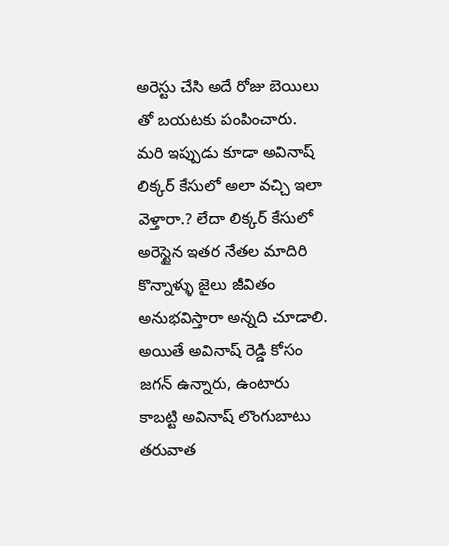అరెస్టు చేసి అదే రోజు బెయిలు తో బయటకు పంపించారు.
మరి ఇప్పుడు కూడా అవినాష్ లిక్కర్ కేసులో అలా వచ్చి ఇలా వెళ్తారా.? లేదా లిక్కర్ కేసులో అరెస్టైన ఇతర నేతల మాదిరి కొన్నాళ్ళు జైలు జీవితం అనుభవిస్తారా అన్నది చూడాలి. అయితే అవినాష్ రెడ్డి కోసం జగన్ ఉన్నారు, ఉంటారు కాబట్టి అవినాష్ లొంగుబాటు తరువాత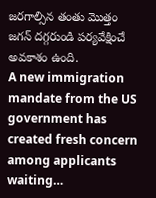జరగాల్సిన తంతు మొత్తం జగన్ దగ్గరుండి పర్యవేక్షించే అవకాశం ఉంది.
A new immigration mandate from the US government has created fresh concern among applicants waiting…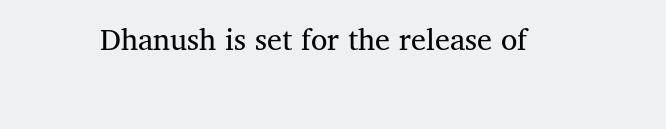Dhanush is set for the release of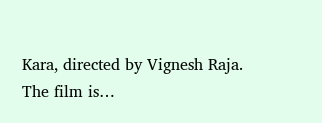Kara, directed by Vignesh Raja. The film is…